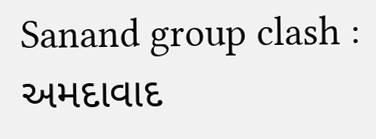Sanand group clash : અમદાવાદ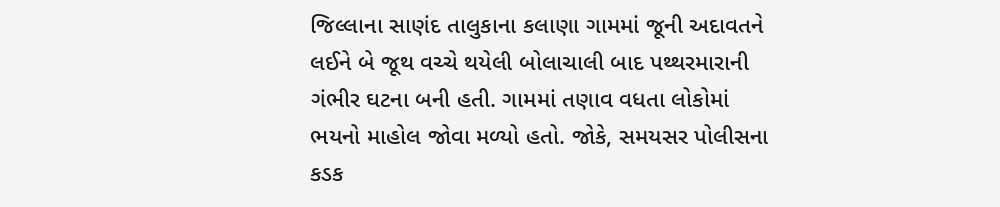જિલ્લાના સાણંદ તાલુકાના કલાણા ગામમાં જૂની અદાવતને લઈને બે જૂથ વચ્ચે થયેલી બોલાચાલી બાદ પથ્થરમારાની ગંભીર ઘટના બની હતી. ગામમાં તણાવ વધતા લોકોમાં ભયનો માહોલ જોવા મળ્યો હતો. જોકે, સમયસર પોલીસના કડક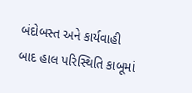બંદોબસ્ત અને કાર્યવાહી બાદ હાલ પરિસ્થિતિ કાબૂમાં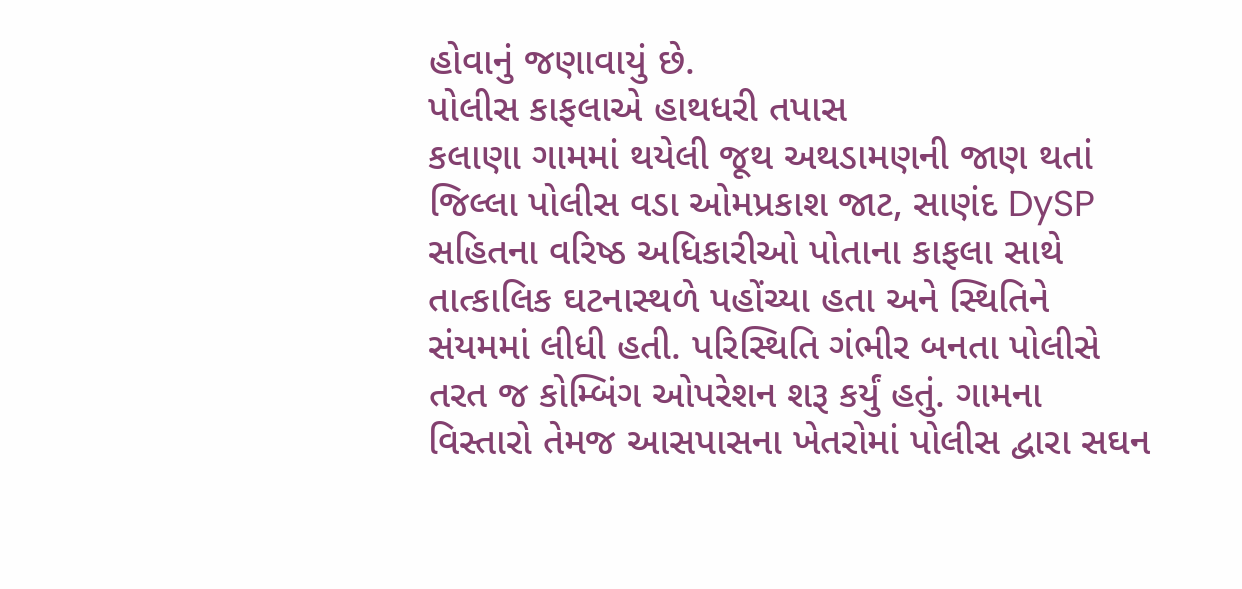હોવાનું જણાવાયું છે.
પોલીસ કાફલાએ હાથધરી તપાસ
કલાણા ગામમાં થયેલી જૂથ અથડામણની જાણ થતાં જિલ્લા પોલીસ વડા ઓમપ્રકાશ જાટ, સાણંદ DySP સહિતના વરિષ્ઠ અધિકારીઓ પોતાના કાફલા સાથે તાત્કાલિક ઘટનાસ્થળે પહોંચ્યા હતા અને સ્થિતિને સંયમમાં લીધી હતી. પરિસ્થિતિ ગંભીર બનતા પોલીસે તરત જ કોમ્બિંગ ઓપરેશન શરૂ કર્યું હતું. ગામના વિસ્તારો તેમજ આસપાસના ખેતરોમાં પોલીસ દ્વારા સઘન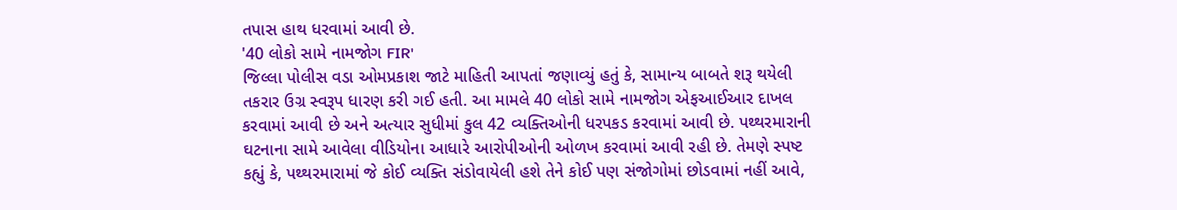તપાસ હાથ ધરવામાં આવી છે.
'40 લોકો સામે નામજોગ FIR'
જિલ્લા પોલીસ વડા ઓમપ્રકાશ જાટે માહિતી આપતાં જણાવ્યું હતું કે, સામાન્ય બાબતે શરૂ થયેલી તકરાર ઉગ્ર સ્વરૂપ ધારણ કરી ગઈ હતી. આ મામલે 40 લોકો સામે નામજોગ એફઆઈઆર દાખલ કરવામાં આવી છે અને અત્યાર સુધીમાં કુલ 42 વ્યક્તિઓની ધરપકડ કરવામાં આવી છે. પથ્થરમારાની ઘટનાના સામે આવેલા વીડિયોના આધારે આરોપીઓની ઓળખ કરવામાં આવી રહી છે. તેમણે સ્પષ્ટ કહ્યું કે, પથ્થરમારામાં જે કોઈ વ્યક્તિ સંડોવાયેલી હશે તેને કોઈ પણ સંજોગોમાં છોડવામાં નહીં આવે,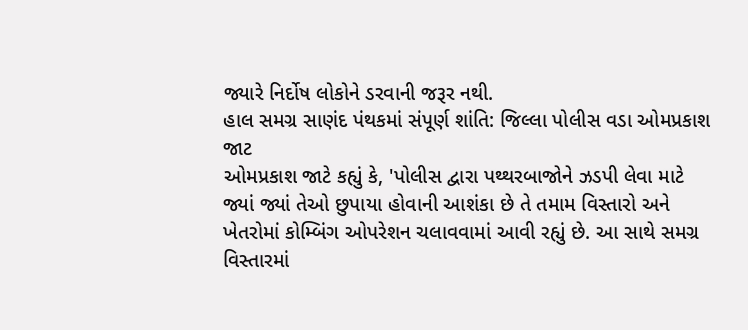જ્યારે નિર્દોષ લોકોને ડરવાની જરૂર નથી.
હાલ સમગ્ર સાણંદ પંથકમાં સંપૂર્ણ શાંતિ: જિલ્લા પોલીસ વડા ઓમપ્રકાશ જાટ
ઓમપ્રકાશ જાટે કહ્યું કે, 'પોલીસ દ્વારા પથ્થરબાજોને ઝડપી લેવા માટે જ્યાં જ્યાં તેઓ છુપાયા હોવાની આશંકા છે તે તમામ વિસ્તારો અને ખેતરોમાં કોમ્બિંગ ઓપરેશન ચલાવવામાં આવી રહ્યું છે. આ સાથે સમગ્ર વિસ્તારમાં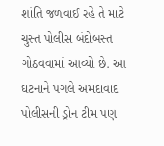શાંતિ જળવાઈ રહે તે માટે ચુસ્ત પોલીસ બંદોબસ્ત ગોઠવવામાં આવ્યો છે. આ ઘટનાને પગલે અમદાવાદ પોલીસની ડ્રોન ટીમ પણ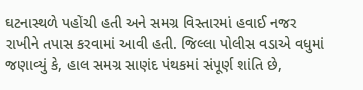ઘટનાસ્થળે પહોંચી હતી અને સમગ્ર વિસ્તારમાં હવાઈ નજર રાખીને તપાસ કરવામાં આવી હતી. જિલ્લા પોલીસ વડાએ વધુમાં જણાવ્યું કે, હાલ સમગ્ર સાણંદ પંથકમાં સંપૂર્ણ શાંતિ છે,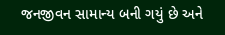જનજીવન સામાન્ય બની ગયું છે અને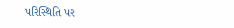પરિસ્થિતિ પર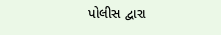પોલીસ દ્વારા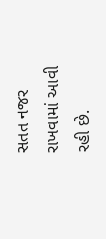સતત નજર રાખવામાં આવી રહી છે.